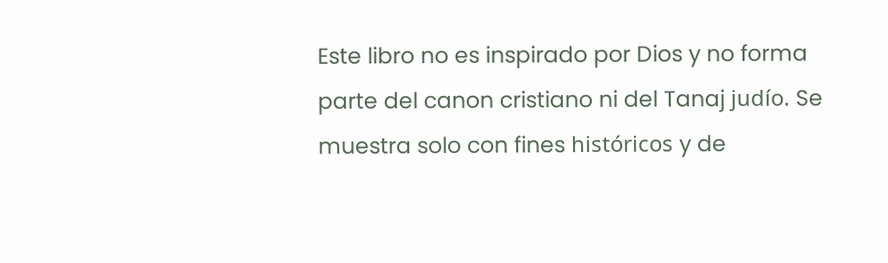Este libro no es inspirado por Dios y no forma parte del canon cristiano ni del Tanaj judío. Se muestra solo con fines históricos y de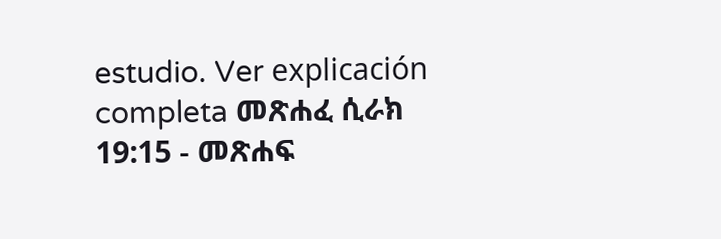estudio. Ver explicación completa መጽሐፈ ሲራክ 19:15 - መጽሐፍ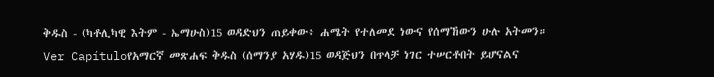ቅዱስ - (ካቶሊካዊ እትም - ኤማሁስ)15 ወዳድህን ጠይቀው፥ ሐሜት የተለመደ ነውና የሰማኸውን ሁሉ አትመን። Ver Capítuloየአማርኛ መጽሐፍ ቅዱስ (ሰማንያ አሃዱ)15 ወዳጅህን በጥላቻ ነገር ተሠርቶበት ይሆናልና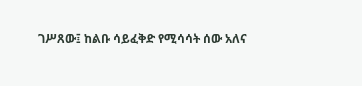ገሥጸው፤ ከልቡ ሳይፈቅድ የሚሳሳት ሰው አለና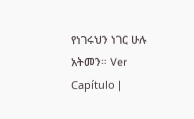የነገሩህን ነገር ሁሉ አትመን። Ver Capítulo |